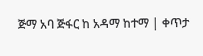ጅማ አባ ጅፋር ከ አዳማ ከተማ | ቀጥታ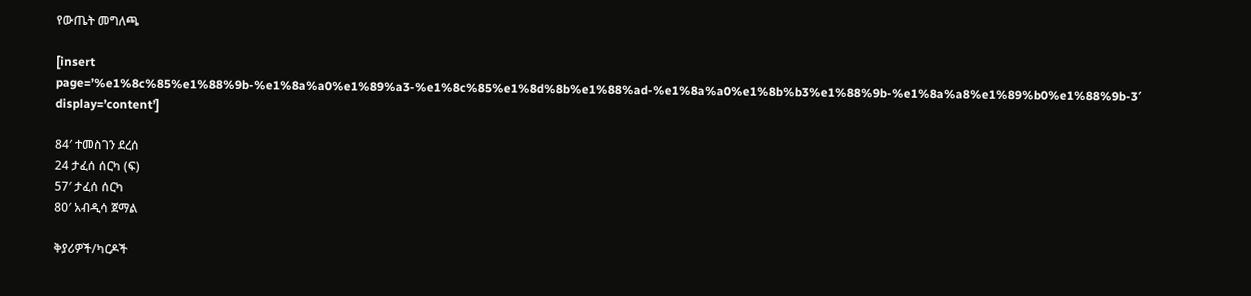የውጤት መግለጫ

[insert page=’%e1%8c%85%e1%88%9b-%e1%8a%a0%e1%89%a3-%e1%8c%85%e1%8d%8b%e1%88%ad-%e1%8a%a0%e1%8b%b3%e1%88%9b-%e1%8a%a8%e1%89%b0%e1%88%9b-3′ display=’content’]

84′ ተመስገን ደረሰ
24 ታፈሰ ሰርካ (ፍ)
57′ ታፈሰ ሰርካ
80′ አብዲሳ ጀማል

ቅያሪዎች/ካርዶች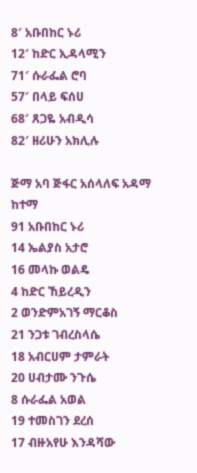8′ አቡበከር ኑሪ
12′ ከድር ኢዳላሚን
71′ ሱራፌል ሮባ
57′ በላይ ፍሰሀ
68′ ጸጋዬ አብዲሳ
82′ ዘሪሁን አክሊሉ

ጅማ አባ ጅፋር አሰላለፍ አዳማ ከተማ
91 አቡበከር ኑሪ
14 ኤልያስ አታሮ
16 መላኩ ወልዴ
4 ከድር ኸይረዲን
2 ወንድምአገኝ ማርቆስ
21 ንጋቱ ገብረስላሴ
18 አብርሀም ታምራት
20 ሀብታሙ ንጉሴ
8 ሱራፌል አወል
19 ተመስገን ደረሰ
17 ብዙአየሁ እንዳሻው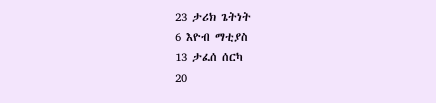23 ታሪክ ጌትነት
6 እዮብ ማቲያስ
13 ታፈሰ ሰርካ
20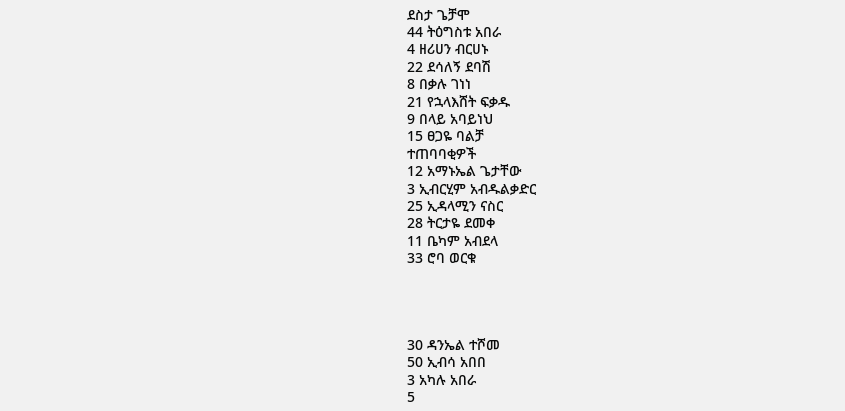ደስታ ጌቻሞ
44 ትዕግስቱ አበራ
4 ዘሪሀን ብርሀኑ
22 ደሳለኝ ደባሽ
8 በቃሉ ገነነ
21 የኋላእሸት ፍቃዱ
9 በላይ አባይነህ
15 ፀጋዬ ባልቻ
ተጠባባቂዎች
12 አማኑኤል ጌታቸው
3 ኢብርሂም አብዱልቃድር
25 ኢዳላሚን ናስር
28 ትርታዬ ደመቀ
11 ቤካም አብደላ
33 ሮባ ወርቁ




30 ዳንኤል ተሾመ
50 ኢብሳ አበበ
3 አካሉ አበራ
5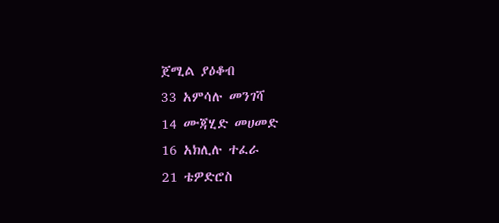ጀሚል ያዕቆብ
33 አምሳሉ መንገሻ
14 ሙጃሂድ መሀመድ
16 አክሊሉ ተፈራ
21 ቴዎድሮስ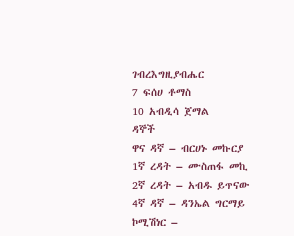ገብረእግዚያብሔር
7 ፍሰሀ ቶማስ
10 አብዲሳ ጀማል
ዳኞች
ዋና ዳኛ – ብርሀኑ መኩርያ
1ኛ ረዳት – ሙስጠፋ መኪ
2ኛ ረዳት – አብዱ ይጥናው
4ኛ ዳኛ – ዳንኤል ግርማይ
ኮሚሽነር –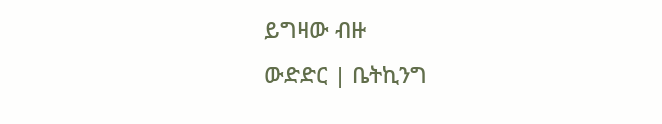ይግዛው ብዙ
ውድድር | ቤትኪንግ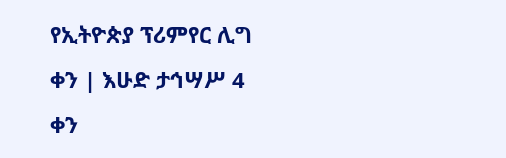የኢትዮጵያ ፕሪምየር ሊግ
ቀን | እሁድ ታኅሣሥ 4 ቀን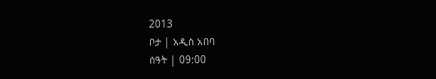2013
ቦታ | አዲስ አበባ
ሰዓት | 09:00